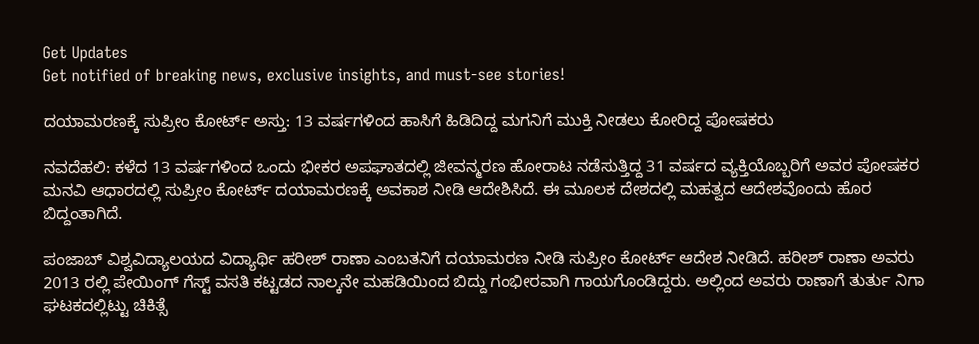Get Updates
Get notified of breaking news, exclusive insights, and must-see stories!

ದಯಾಮರಣಕ್ಕೆ ಸುಪ್ರೀಂ ಕೋರ್ಟ್ ಅಸ್ತು: 13 ವರ್ಷಗಳಿಂದ ಹಾಸಿಗೆ ಹಿಡಿದಿದ್ದ ಮಗನಿಗೆ ಮುಕ್ತಿ ನೀಡಲು ಕೋರಿದ್ದ ಪೋಷಕರು

ನವದೆಹಲಿ: ಕಳೆದ 13 ವರ್ಷಗಳಿಂದ ಒಂದು ಭೀಕರ ಅಪಘಾತದಲ್ಲಿ ಜೀವನ್ಮರಣ ಹೋರಾಟ ನಡೆಸುತ್ತಿದ್ದ 31 ವರ್ಷದ ವ್ಯಕ್ತಿಯೊಬ್ಬರಿಗೆ ಅವರ ಪೋಷಕರ ಮನವಿ ಆಧಾರದಲ್ಲಿ ಸುಪ್ರೀಂ ಕೋರ್ಟ್ ದಯಾಮರಣಕ್ಕೆ ಅವಕಾಶ ನೀಡಿ ಆದೇಶಿಸಿದೆ. ಈ ಮೂಲಕ ದೇಶದಲ್ಲಿ ಮಹತ್ವದ ಆದೇಶವೊಂದು ಹೊರ ಬಿದ್ದಂತಾಗಿದೆ.

ಪಂಜಾಬ್ ವಿಶ್ವವಿದ್ಯಾಲಯದ ವಿದ್ಯಾರ್ಥಿ ಹರೀಶ್ ರಾಣಾ ಎಂಬತನಿಗೆ ದಯಾಮರಣ ನೀಡಿ ಸುಪ್ರೀಂ ಕೋರ್ಟ್ ಆದೇಶ ನೀಡಿದೆ. ಹರೀಶ್ ರಾಣಾ ಅವರು 2013 ರಲ್ಲಿ ಪೇಯಿಂಗ್ ಗೆಸ್ಟ್ ವಸತಿ ಕಟ್ಟಡದ ನಾಲ್ಕನೇ ಮಹಡಿಯಿಂದ ಬಿದ್ದು ಗಂಭೀರವಾಗಿ ಗಾಯಗೊಂಡಿದ್ದರು. ಅಲ್ಲಿಂದ ಅವರು ರಾಣಾಗೆ ತುರ್ತು ನಿಗಾ ಘಟಕದಲ್ಲಿಟ್ಟು ಚಿಕಿತ್ಸೆ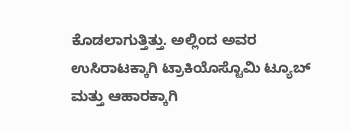ಕೊಡಲಾಗುತ್ತಿತ್ತು. ಅಲ್ಲಿಂದ ಅವರ ಉಸಿರಾಟಕ್ಕಾಗಿ ಟ್ರಾಕಿಯೊಸ್ಟೊಮಿ ಟ್ಯೂಬ್ ಮತ್ತು ಆಹಾರಕ್ಕಾಗಿ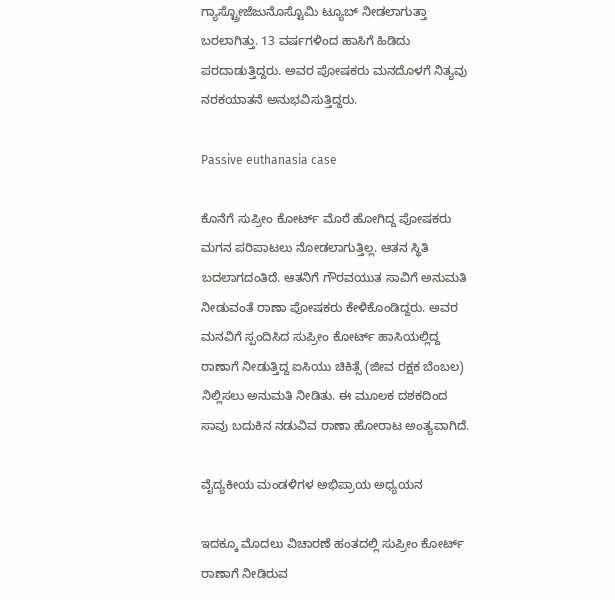ಗ್ಯಾಸ್ಟ್ರೋಜೆಜುನೊಸ್ಟೊಮಿ ಟ್ಯೂಬ್ ನೀಡಲಾಗುತ್ತಾ ಬರಲಾಗಿತ್ತು. 13 ವರ್ಷಗಳಿಂದ ಹಾಸಿಗೆ ಹಿಡಿದು ಪರದಾಡುತ್ತಿದ್ದರು. ಅವರ ಪೋಷಕರು ಮನದೊಳಗೆ ನಿತ್ಯವು ನರಕಯಾತನೆ ಅನುಭವಿಸುತ್ತಿದ್ದರು.

Passive euthanasia case

ಕೊನೆಗೆ ಸುಪ್ರೀಂ ಕೋರ್ಟ್ ಮೊರೆ ಹೋಗಿದ್ದ ಪೋಷಕರು ಮಗನ ಪರಿಪಾಟಲು ನೋಡಲಾಗುತ್ತಿಲ್ಲ. ಆತನ ಸ್ಥಿತಿ ಬದಲಾಗದಂತಿದೆ. ಆತನಿಗೆ ಗೌರವಯುತ ಸಾವಿಗೆ ಅನುಮತಿ ನೀಡುವಂತೆ ರಾಣಾ ಪೋಷಕರು ಕೇಳಿಕೊಂಡಿದ್ದರು. ಅವರ ಮನವಿಗೆ ಸ್ಪಂದಿಸಿದ ಸುಪ್ರೀಂ ಕೋರ್ಟ್‌ ಹಾಸಿಯಲ್ಲಿದ್ದ ರಾಣಾಗೆ ನೀಡುತ್ತಿದ್ದ ಐಸಿಯು ಚಿಕಿತ್ಸೆ (ಜೀವ ರಕ್ಷಕ ಬೆಂಬಲ) ನಿಲ್ಲಿಸಲು ಅನುಮತಿ ನೀಡಿತು. ಈ ಮೂಲಕ ದಶಕದಿಂದ ಸಾವು ಬದುಕಿನ ನಡುವಿವ ರಾಣಾ ಹೋರಾಟ ಅಂತ್ಯವಾಗಿದೆ.

ವೈದ್ಯಕೀಯ ಮಂಡಳಿಗಳ ಅಭಿಪ್ರಾಯ ಅಧ್ಯಯನ

ಇದಕ್ಕೂ ಮೊದಲು ವಿಚಾರಣೆ ಹಂತದಲ್ಲಿ ಸುಪ್ರೀಂ ಕೋರ್ಟ್‌‌ ರಾಣಾಗೆ ನೀಡಿರುವ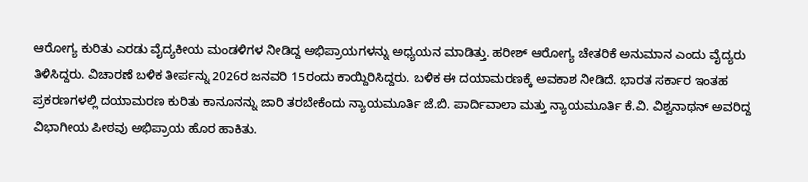ಆರೋಗ್ಯ ಕುರಿತು ಎರಡು ವೈದ್ಯಕೀಯ ಮಂಡಳಿಗಳ ನೀಡಿದ್ದ ಅಭಿಪ್ರಾಯಗಳನ್ನು ಅಧ್ಯಯನ ಮಾಡಿತ್ತು. ಹರೀಶ್ ಆರೋಗ್ಯ ಚೇತರಿಕೆ ಅನುಮಾನ ಎಂದು ವೈದ್ಯರು ತಿಳಿಸಿದ್ದರು. ವಿಚಾರಣೆ ಬಳಿಕ ತೀರ್ಪನ್ನು 2026ರ ಜನವರಿ 15ರಂದು ಕಾಯ್ದಿರಿಸಿದ್ದರು. ಬಳಿಕ ಈ ದಯಾಮರಣಕ್ಕೆ ಅವಕಾಶ ನೀಡಿದೆ. ಭಾರತ ಸರ್ಕಾರ ಇಂತಹ ಪ್ರಕರಣಗಳಲ್ಲಿ ದಯಾಮರಣ ಕುರಿತು ಕಾನೂನನ್ನು ಜಾರಿ ತರಬೇಕೆಂದು ನ್ಯಾಯಮೂರ್ತಿ ಜೆ.ಬಿ. ಪಾರ್ದಿವಾಲಾ ಮತ್ತು ನ್ಯಾಯಮೂರ್ತಿ ಕೆ.ವಿ. ವಿಶ್ವನಾಥನ್ ಅವರಿದ್ದ ವಿಭಾಗೀಯ ಪೀಠವು ಅಭಿಪ್ರಾಯ ಹೊರ ಹಾಕಿತು.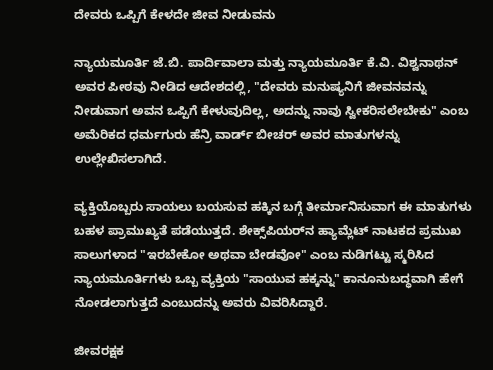ದೇವರು ಒಪ್ಪಿಗೆ ಕೇಳದೇ ಜೀವ ನೀಡುವನು

ನ್ಯಾಯಮೂರ್ತಿ ಜೆ.ಬಿ. ಪಾರ್ದಿವಾಲಾ ಮತ್ತು ನ್ಯಾಯಮೂರ್ತಿ ಕೆ.ವಿ. ವಿಶ್ವನಾಥನ್ ಅವರ ಪೀಠವು ನೀಡಿದ ಆದೇಶದಲ್ಲಿ, "ದೇವರು ಮನುಷ್ಯನಿಗೆ ಜೀವನವನ್ನು ನೀಡುವಾಗ ಅವನ ಒಪ್ಪಿಗೆ ಕೇಳುವುದಿಲ್ಲ, ಅದನ್ನು ನಾವು ಸ್ವೀಕರಿಸಲೇಬೇಕು" ಎಂಬ ಅಮೆರಿಕದ ಧರ್ಮಗುರು ಹೆನ್ರಿ ವಾರ್ಡ್ ಬೀಚರ್ ಅವರ ಮಾತುಗಳನ್ನು ಉಲ್ಲೇಖಿಸಲಾಗಿದೆ.

ವ್ಯಕ್ತಿಯೊಬ್ಬರು ಸಾಯಲು ಬಯಸುವ ಹಕ್ಕಿನ ಬಗ್ಗೆ ತೀರ್ಮಾನಿಸುವಾಗ ಈ ಮಾತುಗಳು ಬಹಳ ಪ್ರಾಮುಖ್ಯತೆ ಪಡೆಯುತ್ತದೆ. ಶೇಕ್ಸ್‌ಪಿಯರ್‌ನ ಹ್ಯಾಮ್ಲೆಟ್ ನಾಟಕದ ಪ್ರಮುಖ ಸಾಲುಗಳಾದ "ಇರಬೇಕೋ ಅಥವಾ ಬೇಡವೋ" ಎಂಬ ನುಡಿಗಟ್ಟು ಸ್ಮರಿಸಿದ ನ್ಯಾಯಮೂರ್ತಿಗಳು ಒಬ್ಬ ವ್ಯಕ್ತಿಯ "ಸಾಯುವ ಹಕ್ಕನ್ನು" ಕಾನೂನುಬದ್ಧವಾಗಿ ಹೇಗೆ ನೋಡಲಾಗುತ್ತದೆ ಎಂಬುದನ್ನು ಅವರು ವಿವರಿಸಿದ್ದಾರೆ.

ಜೀವರಕ್ಷಕ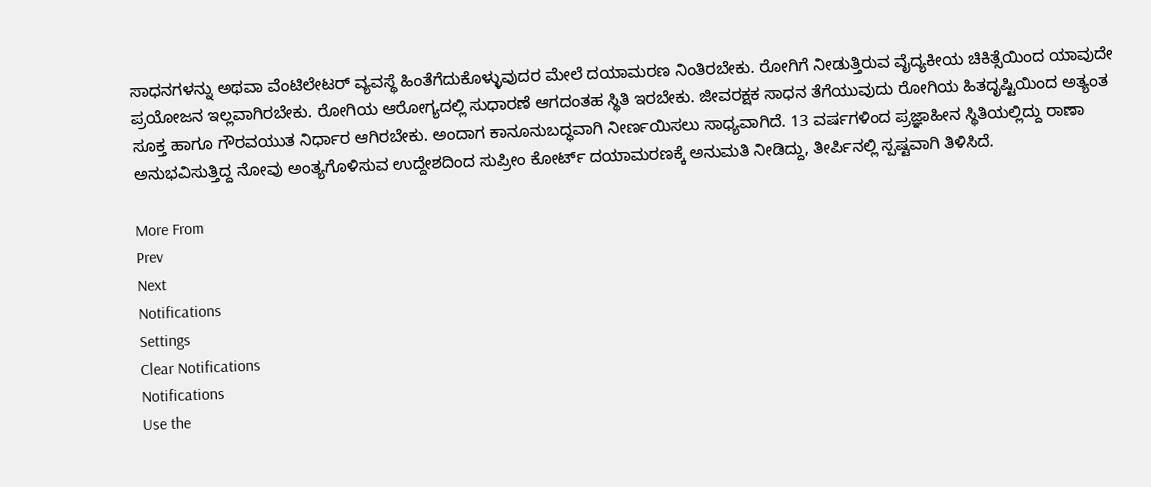ಸಾಧನಗಳನ್ನು ಅಥವಾ ವೆಂಟಿಲೇಟರ್ ವ್ಯವಸ್ಥೆ ಹಿಂತೆಗೆದುಕೊಳ್ಳುವುದರ ಮೇಲೆ ದಯಾಮರಣ ನಿಂತಿರಬೇಕು. ರೋಗಿಗೆ ನೀಡುತ್ತಿರುವ ವೈದ್ಯಕೀಯ ಚಿಕಿತ್ಸೆಯಿಂದ ಯಾವುದೇ ಪ್ರಯೋಜನ ಇಲ್ಲವಾಗಿರಬೇಕು. ರೋಗಿಯ ಆರೋಗ್ಯದಲ್ಲಿ ಸುಧಾರಣೆ ಆಗದಂತಹ ಸ್ಥಿತಿ ಇರಬೇಕು. ಜೀವರಕ್ಷಕ ಸಾಧನ ತೆಗೆಯುವುದು ರೋಗಿಯ ಹಿತದೃಷ್ಟಿಯಿಂದ ಅತ್ಯಂತ ಸೂಕ್ತ ಹಾಗೂ ಗೌರವಯುತ ನಿರ್ಧಾರ ಆಗಿರಬೇಕು. ಅಂದಾಗ ಕಾನೂನುಬದ್ಧವಾಗಿ ನೀರ್ಣಯಿಸಲು ಸಾಧ್ಯವಾಗಿದೆ. 13 ವರ್ಷಗಳಿಂದ ಪ್ರಜ್ಞಾಹೀನ ಸ್ಥಿತಿಯಲ್ಲಿದ್ದು ರಾಣಾ ಅನುಭವಿಸುತ್ತಿದ್ದ ನೋವು ಅಂತ್ಯಗೊಳಿಸುವ ಉದ್ದೇಶದಿಂದ ಸುಪ್ರೀಂ ಕೋರ್ಟ್ ದಯಾಮರಣಕ್ಕೆ ಅನುಮತಿ ನೀಡಿದ್ದು, ತೀರ್ಪಿನಲ್ಲಿ ಸ್ಪಷ್ಟವಾಗಿ ತಿಳಿಸಿದೆ.

More From
Prev
Next
Notifications
Settings
Clear Notifications
Notifications
Use the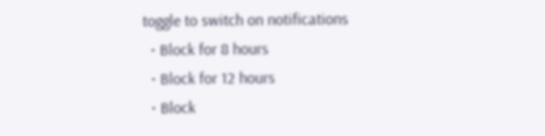toggle to switch on notifications
  • Block for 8 hours
  • Block for 12 hours
  • Block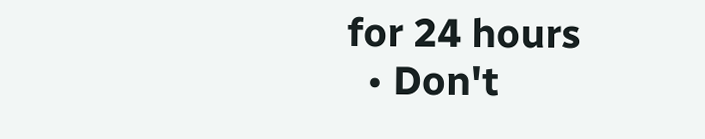for 24 hours
  • Don't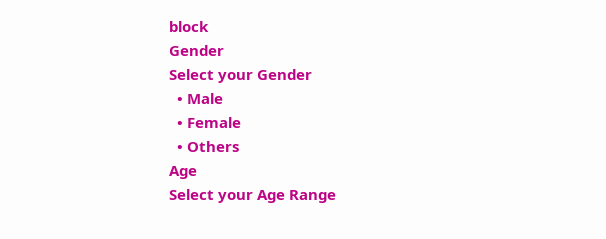block
Gender
Select your Gender
  • Male
  • Female
  • Others
Age
Select your Age Range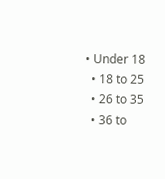• Under 18
  • 18 to 25
  • 26 to 35
  • 36 to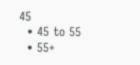45
  • 45 to 55
  • 55+